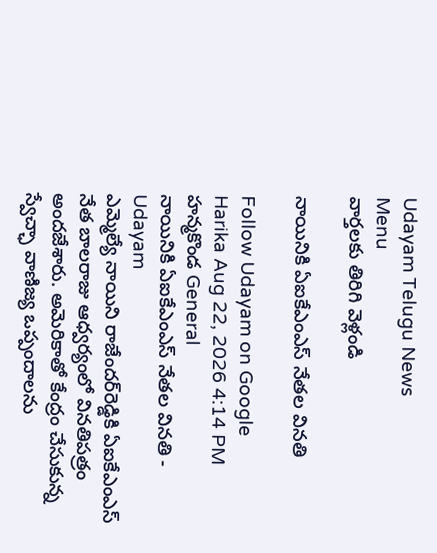Udayam Telugu News
Menu
వార్తలకు తిరిగి వెళ్లండి

నాయినికి ఏఐకేఎంఎస్‌ నేతల వినతి

Follow Udayam on Google
Harika Aug 22, 2026 4:14 PM హన్మకొండ General
నాయినికి ఏఐకేఎంఎస్‌ నేతల వినతి - Udayam
ఎమ్మెల్యే నాయిని రాజేందర్‌రెడ్డికి ఏఐకేఎంఎస్‌ నేత బాలరాజు ఆధ్వర్యంలో వినతిపత్రం అందజేశారు. అమెరికాతో కేంద్రం చేసుకున్న స్వేచ్ఛా వాణిజ్య ఒప్పందాలను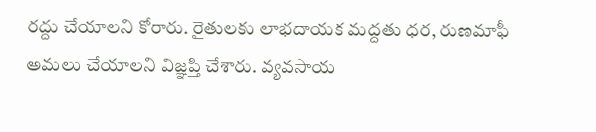రద్దు చేయాలని కోరారు. రైతులకు లాభదాయక మద్దతు ధర, రుణమాఫీ అమలు చేయాలని విజ్ఞప్తి చేశారు. వ్యవసాయ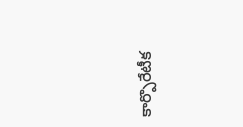కార్పొరేటీక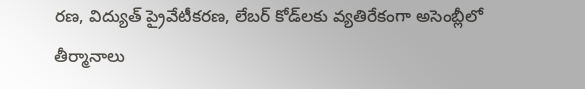రణ, విద్యుత్‌ ప్రైవేటీకరణ, లేబర్‌ కోడ్‌లకు వ్యతిరేకంగా అసెంబ్లీలో తీర్మానాలు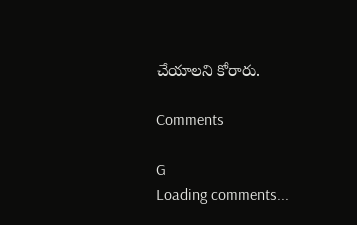చేయాలని కోరారు.

Comments

G
Loading comments...